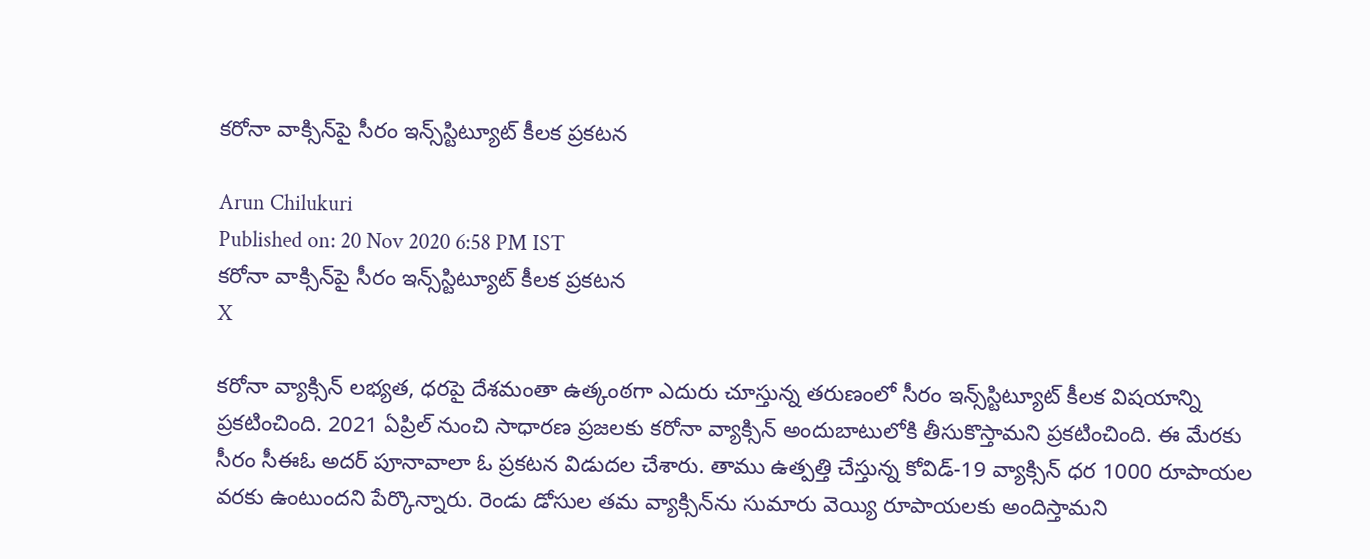కరోనా వాక్సిన్‌పై సీరం ఇన్స్‌స్టిట్యూట్‌ కీలక ప్రకటన

Arun Chilukuri
Published on: 20 Nov 2020 6:58 PM IST
కరోనా వాక్సిన్‌పై సీరం ఇన్స్‌స్టిట్యూట్‌ కీలక ప్రకటన
X

కరోనా వ్యాక్సిన్‌ లభ్యత, ధరపై దేశమంతా ఉత్కంఠగా ఎదురు చూస్తున్న తరుణంలో సీరం ఇన్స్‌స్టిట్యూట్‌ కీలక విషయాన్ని ప్రకటించింది. 2021 ఏప్రిల్‌ నుంచి సాధారణ ప్రజలకు కరోనా వ్యాక్సిన్‌ అందుబాటులోకి తీసుకొస్తామని ప్రకటించింది. ఈ మేరకు సీరం సీఈఓ అదర్‌ పూనావాలా ఓ ప్రకటన విడుదల చేశారు. తాము ఉత్పత్తి చేస్తున్న కోవిడ్‌-19 వ్యాక్సిన్‌ ధర 1000 రూపాయల వరకు ఉంటుందని పేర్కొన్నారు. రెండు డోసుల తమ వ్యాక్సిన్‌ను సుమారు వెయ్యి రూపాయలకు అందిస్తామని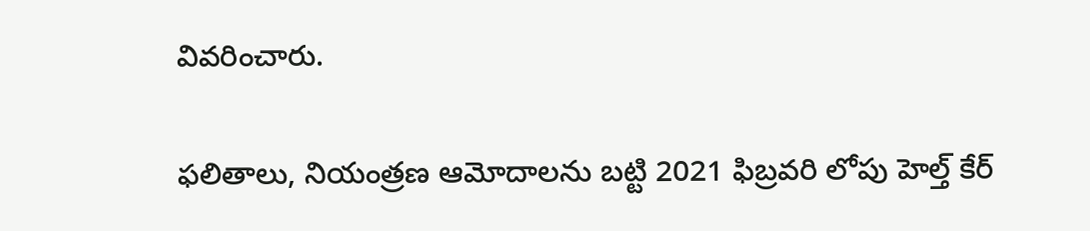వివరించారు.

ఫలితాలు, నియంత్రణ ఆవెూదాలను బట్టి 2021 ఫిబ్రవరి లోపు హెల్త్‌ కేర్‌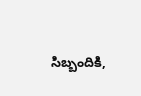సిబ్బందికి,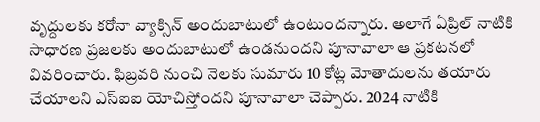వృద్దులకు కరోనా వ్యాక్సిన్‌ అందుబాటులో ఉంటుందన్నారు. అలాగే ఏప్రిల్‌ నాటికి సాధారణ ప్రజలకు అందుబాటులో ఉండనుందని పూనావాలా ఆ ప్రకటనలో వివరించారు. ఫిబ్రవరి నుంచి నెలకు సుమారు 10 కోట్ల వెూతాదులను తయారు చేయాలని ఎస్‌ఐఐ యోచిస్తోందని పూనావాలా చెప్పారు. 2024 నాటికి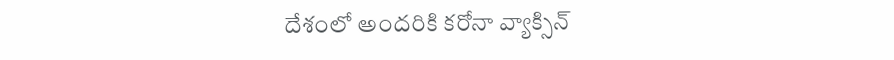దేశంలో అందరికి కరోనా వ్యాక్సిన్‌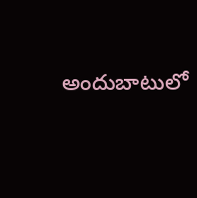అందుబాటులో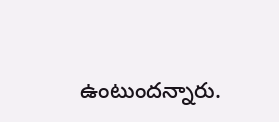ఉంటుందన్నారు.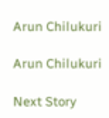Arun Chilukuri

Arun Chilukuri

Next Story